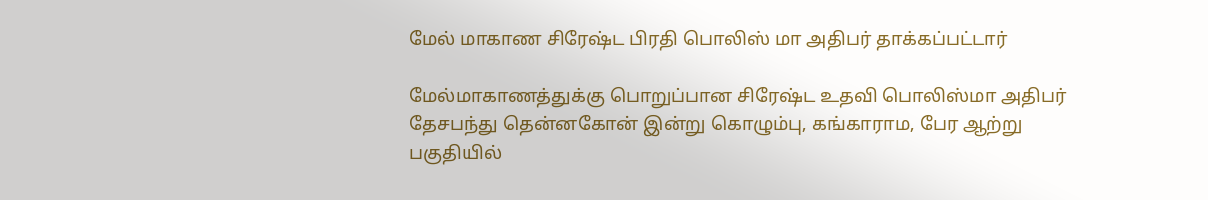மேல் மாகாண சிரேஷ்ட பிரதி பொலிஸ் மா அதிபர் தாக்கப்பட்டார்

மேல்மாகாணத்துக்கு பொறுப்பான சிரேஷ்ட உதவி பொலிஸ்மா அதிபர் தேசபந்து தென்னகோன் இன்று கொழும்பு, கங்காராம, பேர ஆற்று பகுதியில்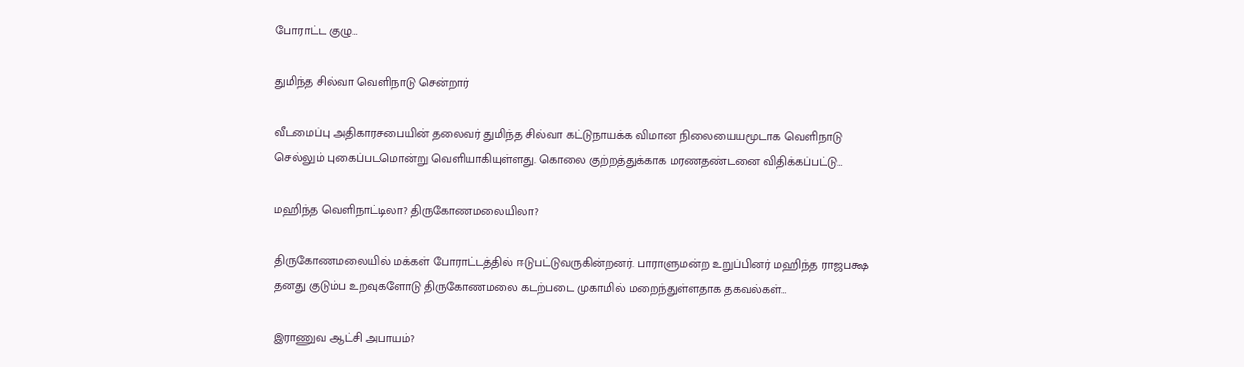போராட்ட குழு…

துமிந்த சில்வா வெளிநாடு சென்றார்

வீடமைப்பு அதிகாரசபையின் தலைவர் துமிந்த சில்வா கட்டுநாயக்க விமான நிலையையமூடாக வெளிநாடு செல்லும் புகைப்படமொன்று வெளியாகியுள்ளது. கொலை குற்றத்துக்காக மரணதண்டனை விதிக்கப்பட்டு…

மஹிந்த வெளிநாட்டிலா? திருகோணமலையிலா?

திருகோணமலையில் மக்கள் போராட்டத்தில் ஈடுபட்டுவருகின்றனர். பாராளுமன்ற உறுப்பினர் மஹிந்த ராஜபக்ஷ தனது குடும்ப உறவுகளோடு திருகோணமலை கடற்படை முகாமில் மறைந்துள்ளதாக தகவல்கள்…

இராணுவ ஆட்சி அபாயம்?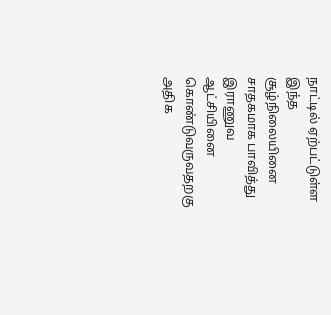நாட்டில் ஏற்பட்டுள்ள இந்த சூழ்நிலையினை சாதகமாக பாவித்து இராணுவ ஆட்சியினை கொண்டுவருவதறகு அதிக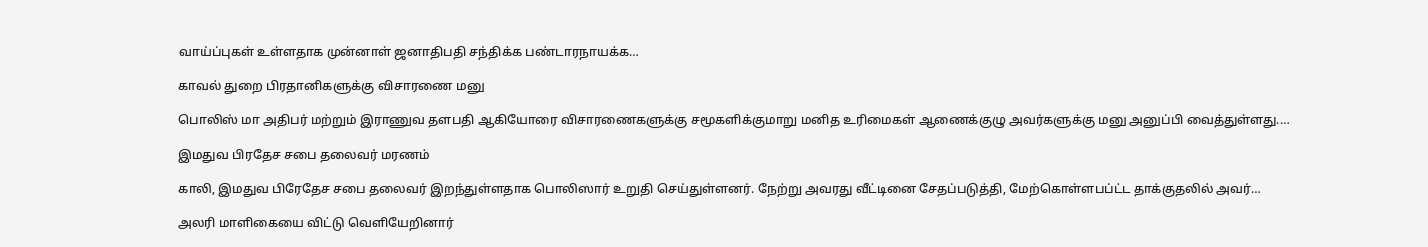வாய்ப்புகள் உள்ளதாக முன்னாள் ஜனாதிபதி சந்திக்க பண்டாரநாயக்க…

காவல் துறை பிரதானிகளுக்கு விசாரணை மனு

பொலிஸ் மா அதிபர் மற்றும் இராணுவ தளபதி ஆகியோரை விசாரணைகளுக்கு சமூகளிக்குமாறு மனித உரிமைகள் ஆணைக்குழு அவர்களுக்கு மனு அனுப்பி வைத்துள்ளது.…

இமதுவ பிரதேச சபை தலைவர் மரணம்

காலி, இமதுவ பிரேதேச சபை தலைவர் இறந்துள்ளதாக பொலிஸார் உறுதி செய்துள்ளனர். நேற்று அவரது வீட்டினை சேதப்படுத்தி, மேற்கொள்ளபப்ட்ட தாக்குதலில் அவர்…

அலரி மாளிகையை விட்டு வெளியேறினார்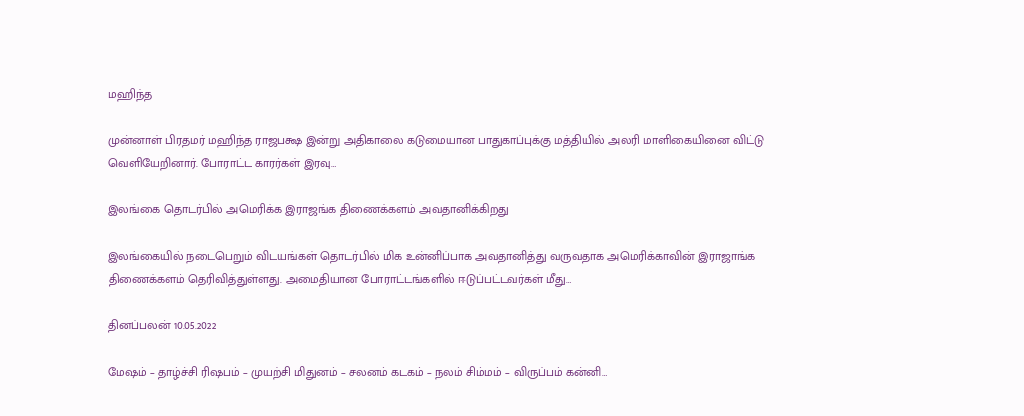மஹிந்த

முன்னாள் பிரதமர் மஹிந்த ராஜபக்ஷ இன்று அதிகாலை கடுமையான பாதுகாப்புக்கு மத்தியில் அலரி மாளிகையினை விட்டு வெளியேறினார். போராட்ட காரர்கள் இரவு…

இலங்கை தொடர்பில் அமெரிக்க இராஜங்க திணைக்களம் அவதானிக்கிறது

இலங்கையில் நடைபெறும் விடயங்கள் தொடர்பில் மிக உன்னிப்பாக அவதானித்து வருவதாக அமெரிக்காவின் இராஜாங்க திணைக்களம் தெரிவித்துள்ளது. அமைதியான போராட்டங்களில் ஈடுப்பட்டவர்கள் மீது…

தினப்பலன் 10.05.2022

மேஷம் – தாழ்ச்சி ரிஷபம் – முயற்சி மிதுனம் – சலனம் கடகம் – நலம் சிம்மம் – விருப்பம் கன்னி…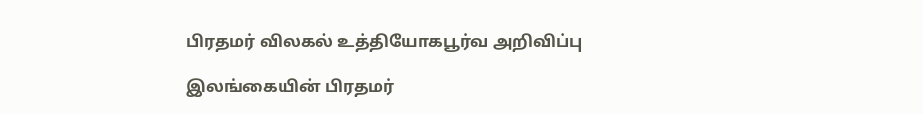பிரதமர் விலகல் உத்தியோகபூர்வ அறிவிப்பு

இலங்கையின் பிரதமர்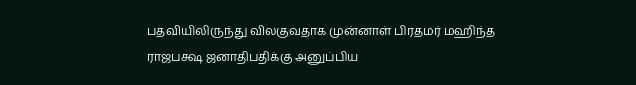பதவியிலிருந்து விலகுவதாக முன்னாள் பிரதமர் மஹிந்த ராஜபக்ஷ ஜனாதிபதிக்கு அனுப்பிய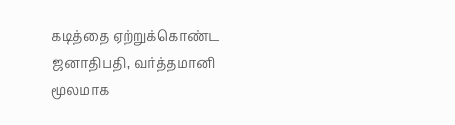கடித்தை ஏற்றுக்கொண்ட ஜனாதிபதி, வர்த்தமானி மூலமாக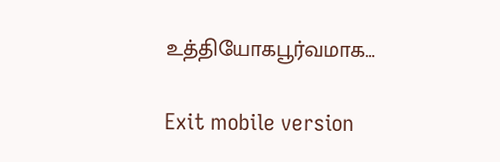உத்தியோகபூர்வமாக…

Exit mobile version